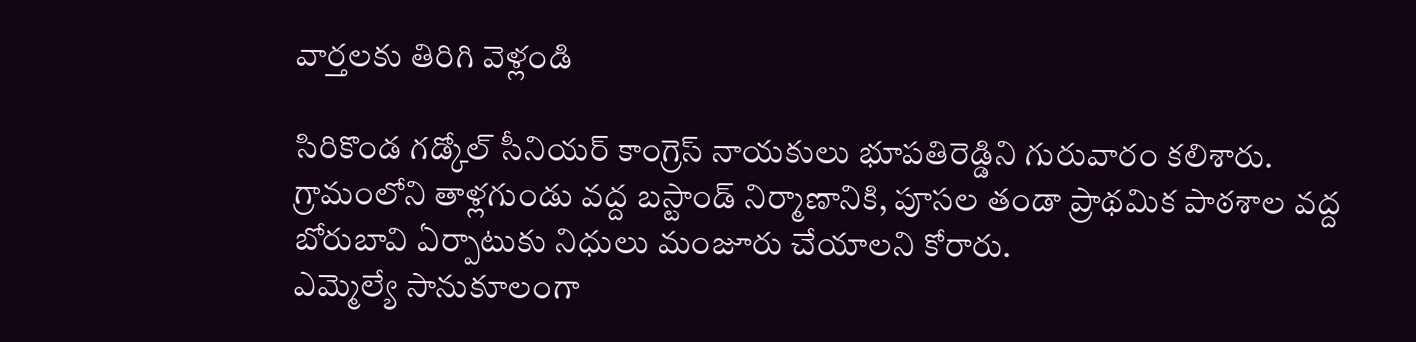వార్తలకు తిరిగి వెళ్లండి

సిరికొండ గడ్కోల్ సీనియర్ కాంగ్రెస్ నాయకులు భూపతిరెడ్డిని గురువారం కలిశారు. గ్రామంలోని తాళ్లగుండు వద్ద బస్టాండ్ నిర్మాణానికి, పూసల తండా ప్రాథమిక పాఠశాల వద్ద బోరుబావి ఏర్పాటుకు నిధులు మంజూరు చేయాలని కోరారు.
ఎమ్మెల్యే సానుకూలంగా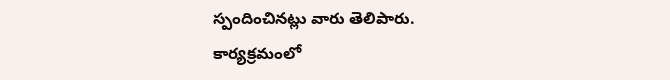స్పందించినట్లు వారు తెలిపారు. కార్యక్రమంలో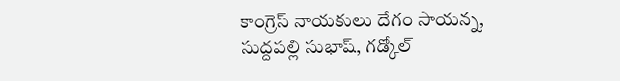కాంగ్రెస్ నాయకులు దేగం సాయన్న, సుద్దపల్లి సుభాష్, గడ్కోల్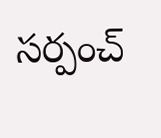సర్పంచ్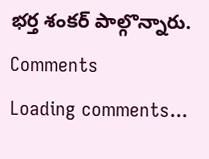భర్త శంకర్ పాల్గొన్నారు.
Comments
Loading comments...